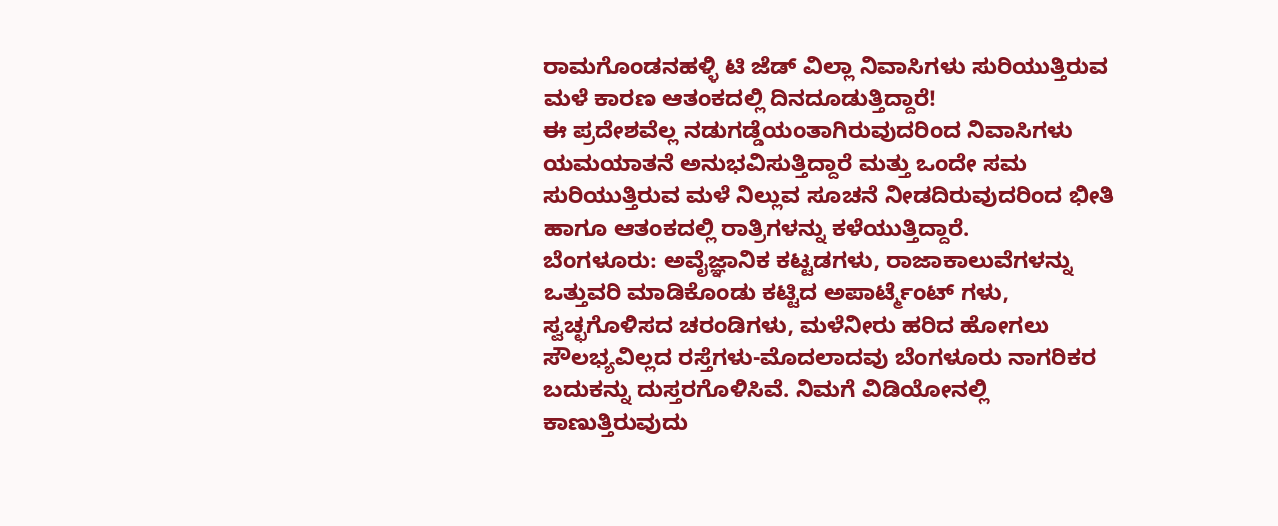ರಾಮಗೊಂಡನಹಳ್ಳಿ ಟಿ ಜೆಡ್ ವಿಲ್ಲಾ ನಿವಾಸಿಗಳು ಸುರಿಯುತ್ತಿರುವ ಮಳೆ ಕಾರಣ ಆತಂಕದಲ್ಲಿ ದಿನದೂಡುತ್ತಿದ್ದಾರೆ!
ಈ ಪ್ರದೇಶವೆಲ್ಲ ನಡುಗಡ್ಡೆಯಂತಾಗಿರುವುದರಿಂದ ನಿವಾಸಿಗಳು ಯಮಯಾತನೆ ಅನುಭವಿಸುತ್ತಿದ್ದಾರೆ ಮತ್ತು ಒಂದೇ ಸಮ ಸುರಿಯುತ್ತಿರುವ ಮಳೆ ನಿಲ್ಲುವ ಸೂಚನೆ ನೀಡದಿರುವುದರಿಂದ ಭೀತಿ ಹಾಗೂ ಆತಂಕದಲ್ಲಿ ರಾತ್ರಿಗಳನ್ನು ಕಳೆಯುತ್ತಿದ್ದಾರೆ.
ಬೆಂಗಳೂರು: ಅವೈಜ್ಞಾನಿಕ ಕಟ್ಟಡಗಳು, ರಾಜಾಕಾಲುವೆಗಳನ್ನು ಒತ್ತುವರಿ ಮಾಡಿಕೊಂಡು ಕಟ್ಟಿದ ಅಪಾರ್ಟ್ಮೆಂಟ್ ಗಳು, ಸ್ವಚ್ಛಗೊಳಿಸದ ಚರಂಡಿಗಳು, ಮಳೆನೀರು ಹರಿದ ಹೋಗಲು ಸೌಲಭ್ಯವಿಲ್ಲದ ರಸ್ತೆಗಳು-ಮೊದಲಾದವು ಬೆಂಗಳೂರು ನಾಗರಿಕರ ಬದುಕನ್ನು ದುಸ್ತರಗೊಳಿಸಿವೆ. ನಿಮಗೆ ವಿಡಿಯೋನಲ್ಲಿ ಕಾಣುತ್ತಿರುವುದು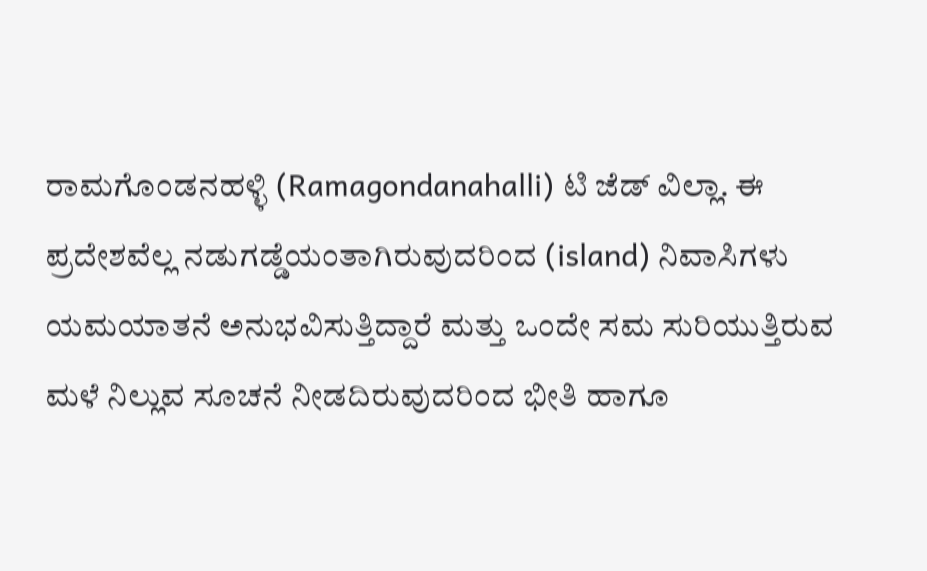ರಾಮಗೊಂಡನಹಳ್ಳಿ (Ramagondanahalli) ಟಿ ಜೆಡ್ ವಿಲ್ಲಾ. ಈ ಪ್ರದೇಶವೆಲ್ಲ ನಡುಗಡ್ಡೆಯಂತಾಗಿರುವುದರಿಂದ (island) ನಿವಾಸಿಗಳು ಯಮಯಾತನೆ ಅನುಭವಿಸುತ್ತಿದ್ದಾರೆ ಮತ್ತು ಒಂದೇ ಸಮ ಸುರಿಯುತ್ತಿರುವ ಮಳೆ ನಿಲ್ಲುವ ಸೂಚನೆ ನೀಡದಿರುವುದರಿಂದ ಭೀತಿ ಹಾಗೂ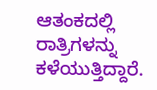ಆತಂಕದಲ್ಲಿ ರಾತ್ರಿಗಳನ್ನು ಕಳೆಯುತ್ತಿದ್ದಾರೆ.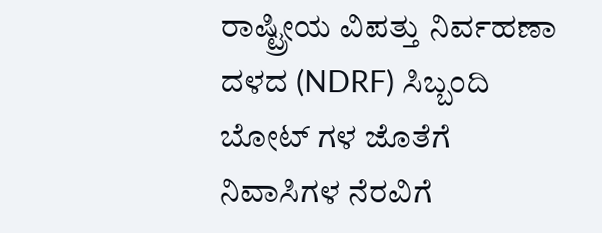ರಾಷ್ಟ್ರೀಯ ವಿಪತ್ತು ನಿರ್ವಹಣಾ ದಳದ (NDRF) ಸಿಬ್ಬಂದಿ ಬೋಟ್ ಗಳ ಜೊತೆಗೆ ನಿವಾಸಿಗಳ ನೆರವಿಗೆ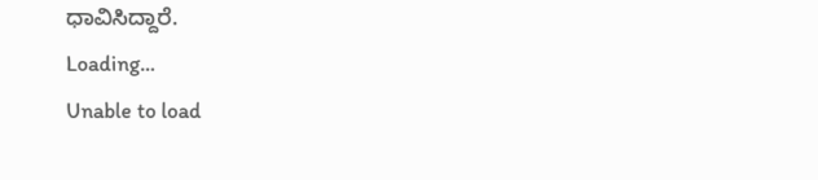ಧಾವಿಸಿದ್ದಾರೆ.
Loading...
Unable to load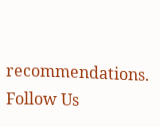recommendations.
Follow Us